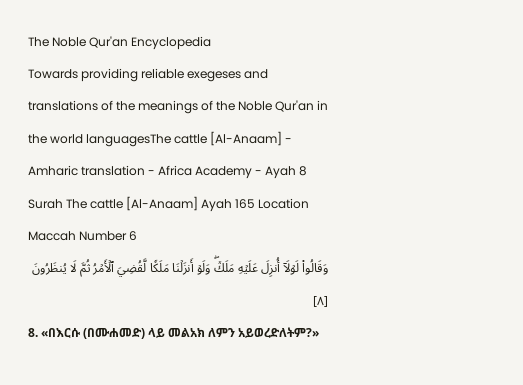The Noble Qur'an Encyclopedia
Towards providing reliable exegeses and translations of the meanings of the Noble Qur'an in the world languagesThe cattle [Al-Anaam] - Amharic translation - Africa Academy - Ayah 8
Surah The cattle [Al-Anaam] Ayah 165 Location Maccah Number 6
وَقَالُواْ لَوۡلَآ أُنزِلَ عَلَيۡهِ مَلَكٞۖ وَلَوۡ أَنزَلۡنَا مَلَكٗا لَّقُضِيَ ٱلۡأَمۡرُ ثُمَّ لَا يُنظَرُونَ [٨]
8. «በእርሱ (በሙሐመድ) ላይ መልአክ ለምን አይወረድለትም?»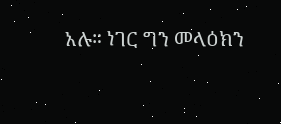አሉ። ነገር ግን መላዕክን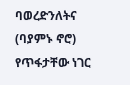ባወረድንለትና (ባያምኑ ኖሮ) የጥፋታቸው ነገር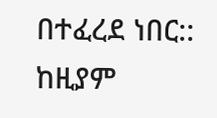በተፈረደ ነበር:: ከዚያም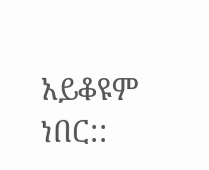አይቆዩም ነበር::